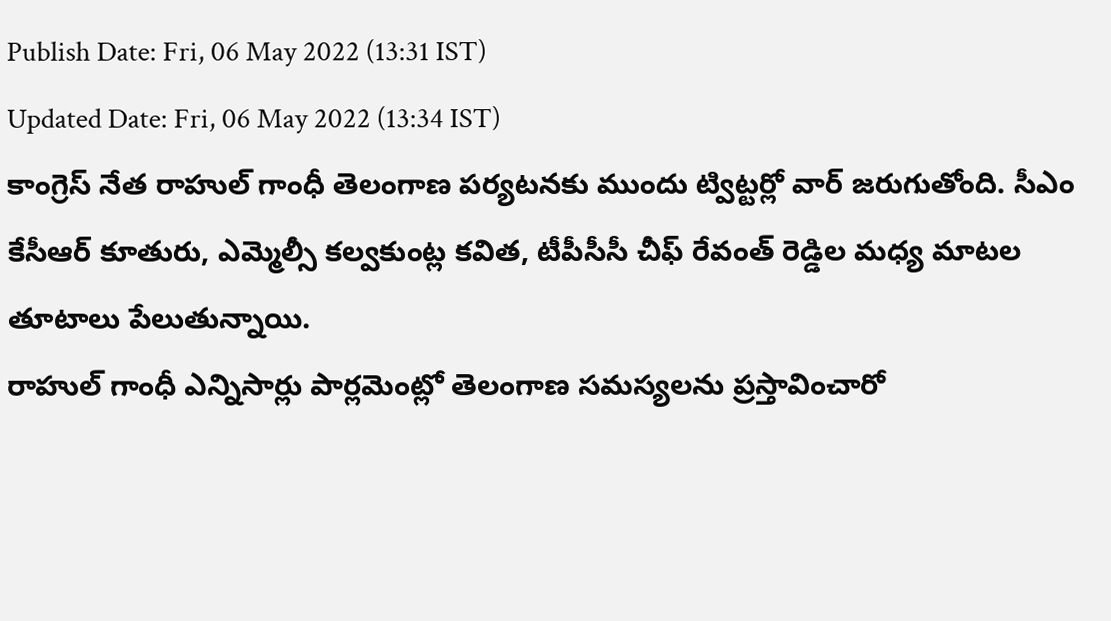Publish Date: Fri, 06 May 2022 (13:31 IST)
Updated Date: Fri, 06 May 2022 (13:34 IST)
కాంగ్రెస్ నేత రాహుల్ గాంధీ తెలంగాణ పర్యటనకు ముందు ట్విట్టర్లో వార్ జరుగుతోంది. సీఎం కేసీఆర్ కూతురు, ఎమ్మెల్సీ కల్వకుంట్ల కవిత, టీపీసీసీ చీఫ్ రేవంత్ రెడ్డిల మధ్య మాటల తూటాలు పేలుతున్నాయి.
రాహుల్ గాంధీ ఎన్నిసార్లు పార్లమెంట్లో తెలంగాణ సమస్యలను ప్రస్తావించారో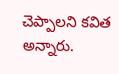చెప్పాలని కవిత అన్నారు.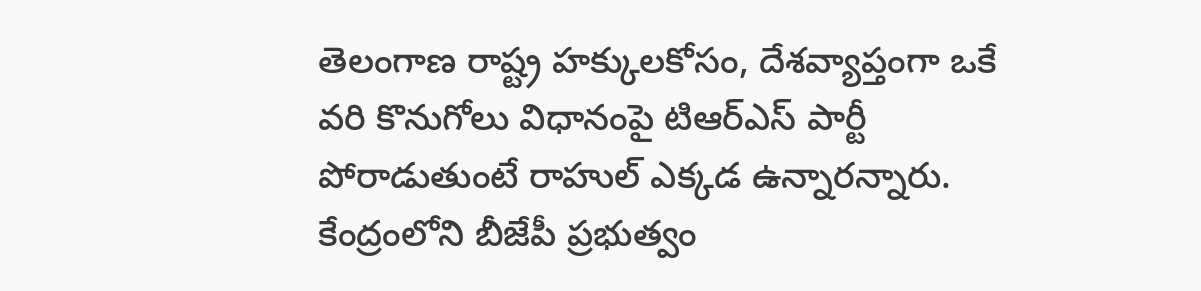తెలంగాణ రాష్ట్ర హక్కులకోసం, దేశవ్యాప్తంగా ఒకే వరి కొనుగోలు విధానంపై టిఆర్ఎస్ పార్టీ పోరాడుతుంటే రాహుల్ ఎక్కడ ఉన్నారన్నారు.
కేంద్రంలోని బీజేపీ ప్రభుత్వం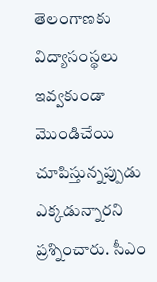తెలంగాణకు విద్యాసంస్థలు ఇవ్వకుండా మొండిచేయి చూపిస్తున్నప్పుడు ఎక్కడున్నారని ప్రశ్నించారు. సీఎం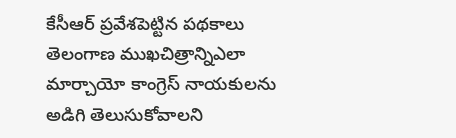కేసీఆర్ ప్రవేశపెట్టిన పథకాలు తెలంగాణ ముఖచిత్రాన్నిఎలా మార్చాయో కాంగ్రెస్ నాయకులను అడిగి తెలుసుకోవాలని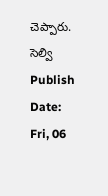చెప్పారు.
సెల్వి
Publish Date: Fri, 06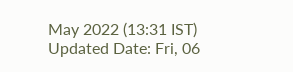May 2022 (13:31 IST)
Updated Date: Fri, 06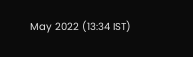May 2022 (13:34 IST)